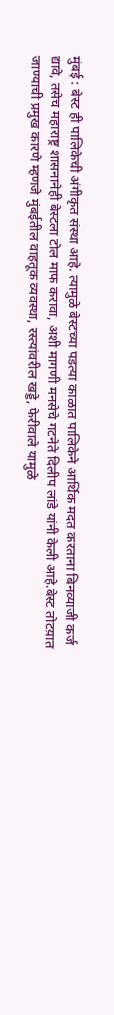मुंबई : बेस्ट ही पालिकेची अंगीकृत संस्था आहे. त्यामुळे बेस्टच्या पडत्या काळात पालिकेने आर्थिक मदत करताना बिनव्याजी कर्ज द्यावे, तसेच महाराष्ट्र शासनानेही बेस्टला टोल माफ करावा, अशी मागणी मनसेचे गटनेते दिलीप लांडे यांनी केली आहे.बेस्ट तोटय़ात जाण्याची प्रमुख कारणे म्हणजे मुंबईतील वाहतूक व्यवस्था, रस्त्यांवरील खड्डे, फेरीवाले यामुळे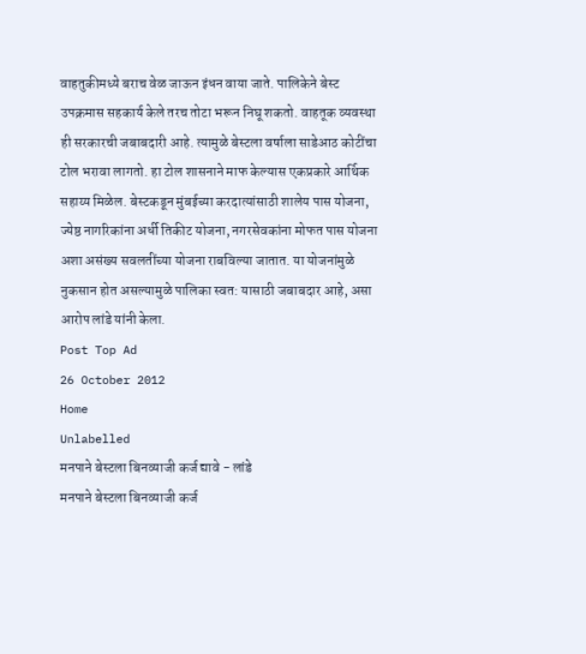वाहतुकीमध्ये बराच वेळ जाऊन इंधन वाया जाते. पालिकेने बेस्ट उपक्रमास सहकार्य केले तरच तोटा भरून निघू शकतो. वाहतूक व्यवस्था ही सरकारची जबाबदारी आहे. त्यामुळे बेस्टला वर्षाला साडेआठ कोटींचा टोल भरावा लागतो. हा टोल शासनाने माफ केल्यास एकप्रकारे आर्थिक सहाय्य मिळेल. बेस्टकडून मुंबईच्या करदात्यांसाठी शालेय पास योजना, ज्येष्ठ नागरिकांना अर्धी तिकीट योजना, नगरसेवकांना मोफत पास योजना अशा असंख्य सवलतींच्या योजना राबविल्या जातात. या योजनांमुळे नुकसान होत असल्यामुळे पालिका स्वत: यासाठी जबाबदार आहे, असा आरोप लांडे यांनी केला.
Post Top Ad
26 October 2012
Home
Unlabelled
मनपाने बेस्टला बिनव्याजी कर्ज द्यावे - लांडे
मनपाने बेस्टला बिनव्याजी कर्ज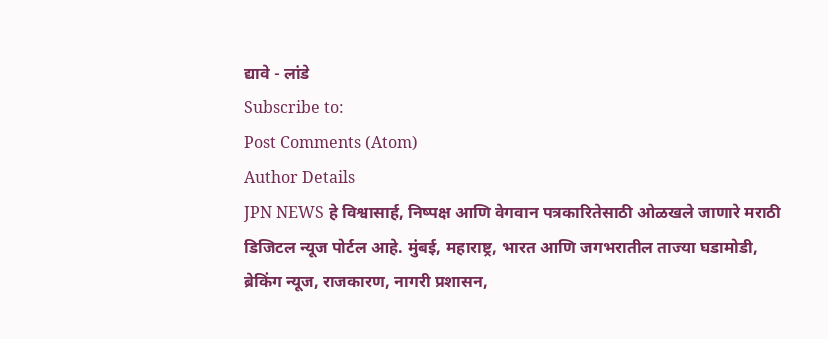द्यावे - लांडे
Subscribe to:
Post Comments (Atom)
Author Details
JPN NEWS हे विश्वासार्ह, निष्पक्ष आणि वेगवान पत्रकारितेसाठी ओळखले जाणारे मराठी डिजिटल न्यूज पोर्टल आहे. मुंबई, महाराष्ट्र, भारत आणि जगभरातील ताज्या घडामोडी, ब्रेकिंग न्यूज, राजकारण, नागरी प्रशासन,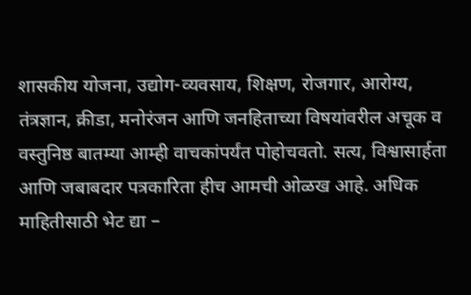शासकीय योजना, उद्योग-व्यवसाय, शिक्षण, रोजगार, आरोग्य, तंत्रज्ञान, क्रीडा, मनोरंजन आणि जनहिताच्या विषयांवरील अचूक व वस्तुनिष्ठ बातम्या आम्ही वाचकांपर्यंत पोहोचवतो. सत्य, विश्वासार्हता आणि जबाबदार पत्रकारिता हीच आमची ओळख आहे. अधिक माहितीसाठी भेट द्या –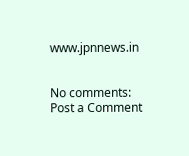www.jpnnews.in


No comments:
Post a Comment